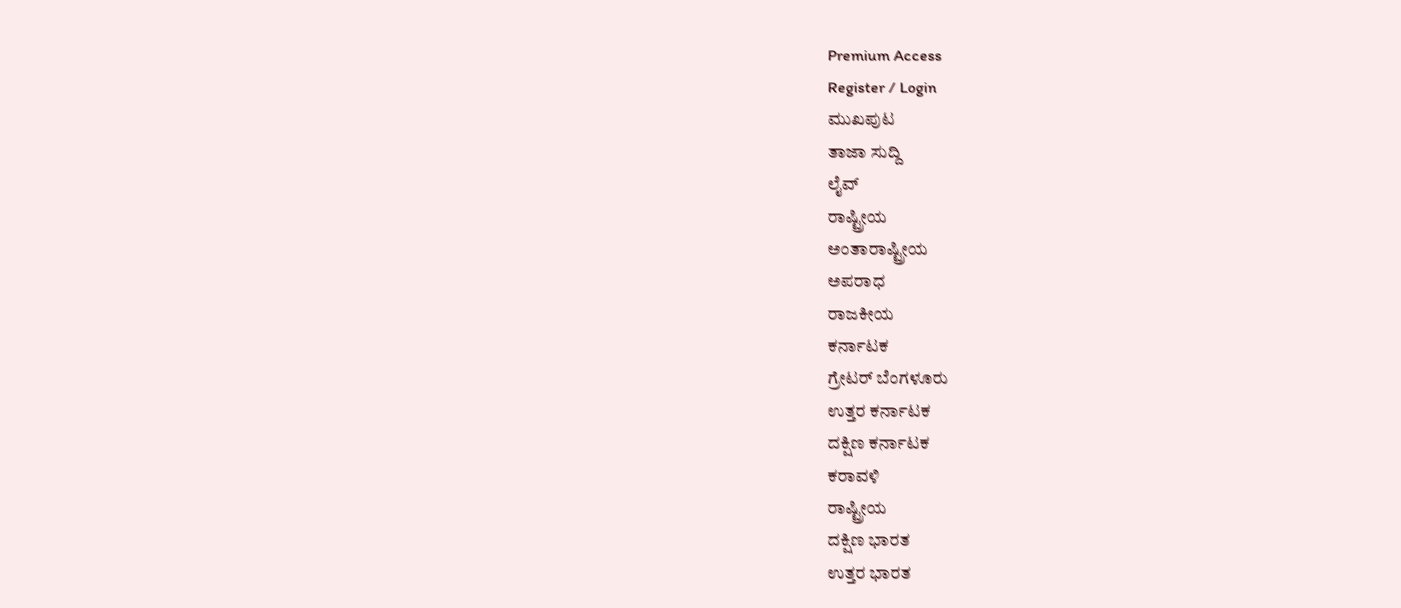Premium Access
Register / Login
ಮುಖಪುಟ
ತಾಜಾ ಸುದ್ದಿ
ಲೈವ್
ರಾಷ್ಟ್ರೀಯ
ಅಂತಾರಾಷ್ಟ್ರೀಯ
ಅಪರಾಧ
ರಾಜಕೀಯ
ಕರ್ನಾಟಕ
ಗ್ರೇಟರ್ ಬೆಂಗಳೂರು
ಉತ್ತರ ಕರ್ನಾಟಕ
ದಕ್ಷಿಣ ಕರ್ನಾಟಕ
ಕರಾವಳಿ
ರಾಷ್ಟ್ರೀಯ
ದಕ್ಷಿಣ ಭಾರತ
ಉತ್ತರ ಭಾರತ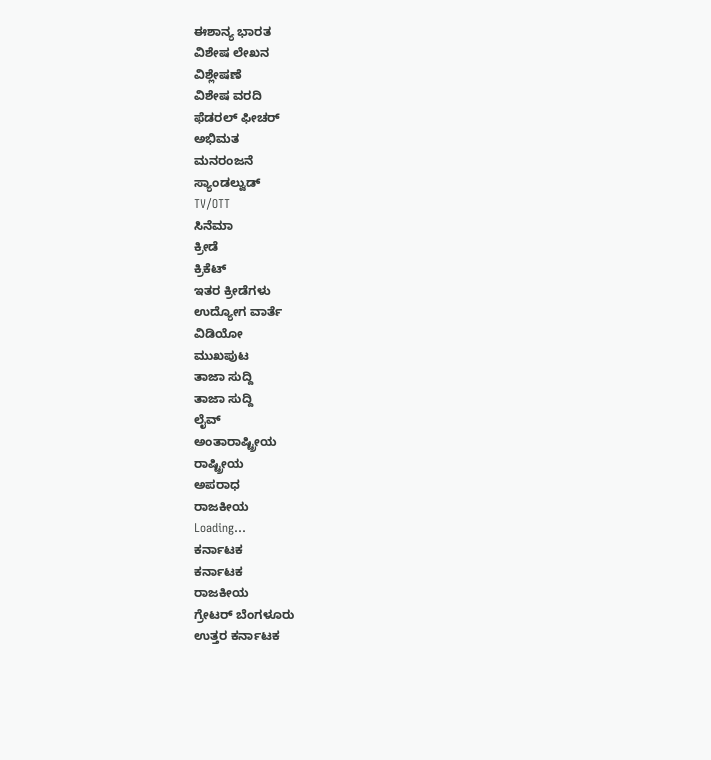ಈಶಾನ್ಯ ಭಾರತ
ವಿಶೇಷ ಲೇಖನ
ವಿಶ್ಲೇಷಣೆ
ವಿಶೇಷ ವರದಿ
ಫೆಡರಲ್ ಫೀಚರ್
ಅಭಿಮತ
ಮನರಂಜನೆ
ಸ್ಯಾಂಡಲ್ವುಡ್
TV/OTT
ಸಿನೆಮಾ
ಕ್ರೀಡೆ
ಕ್ರಿಕೆಟ್
ಇತರ ಕ್ರೀಡೆಗಳು
ಉದ್ಯೋಗ ವಾರ್ತೆ
ವಿಡಿಯೋ
ಮುಖಪುಟ
ತಾಜಾ ಸುದ್ದಿ
ತಾಜಾ ಸುದ್ದಿ
ಲೈವ್
ಅಂತಾರಾಷ್ಟ್ರೀಯ
ರಾಷ್ಟ್ರೀಯ
ಅಪರಾಧ
ರಾಜಕೀಯ
Loading...
ಕರ್ನಾಟಕ
ಕರ್ನಾಟಕ
ರಾಜಕೀಯ
ಗ್ರೇಟರ್ ಬೆಂಗಳೂರು
ಉತ್ತರ ಕರ್ನಾಟಕ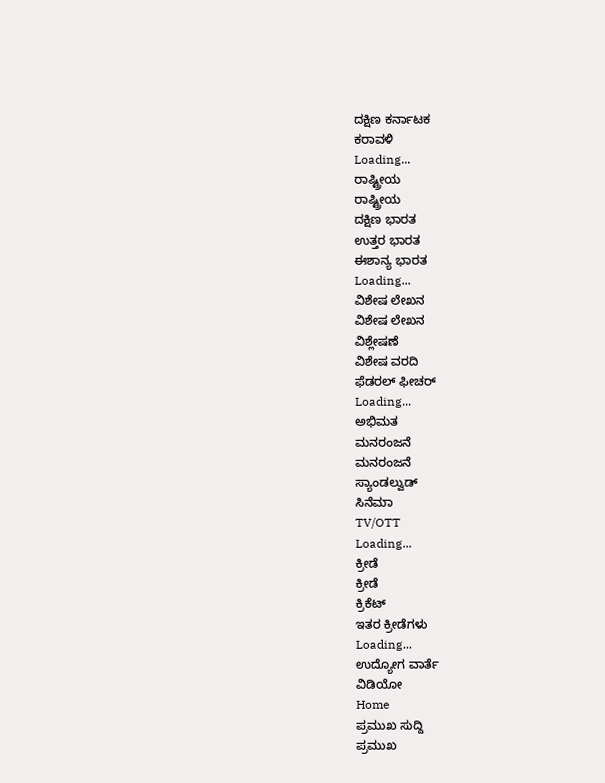ದಕ್ಷಿಣ ಕರ್ನಾಟಕ
ಕರಾವಳಿ
Loading...
ರಾಷ್ಟ್ರೀಯ
ರಾಷ್ಟ್ರೀಯ
ದಕ್ಷಿಣ ಭಾರತ
ಉತ್ತರ ಭಾರತ
ಈಶಾನ್ಯ ಭಾರತ
Loading...
ವಿಶೇಷ ಲೇಖನ
ವಿಶೇಷ ಲೇಖನ
ವಿಶ್ಲೇಷಣೆ
ವಿಶೇಷ ವರದಿ
ಫೆಡರಲ್ ಫೀಚರ್
Loading...
ಅಭಿಮತ
ಮನರಂಜನೆ
ಮನರಂಜನೆ
ಸ್ಯಾಂಡಲ್ವುಡ್
ಸಿನೆಮಾ
TV/OTT
Loading...
ಕ್ರೀಡೆ
ಕ್ರೀಡೆ
ಕ್ರಿಕೆಟ್
ಇತರ ಕ್ರೀಡೆಗಳು
Loading...
ಉದ್ಯೋಗ ವಾರ್ತೆ
ವಿಡಿಯೋ
Home
ಪ್ರಮುಖ ಸುದ್ದಿ
ಪ್ರಮುಖ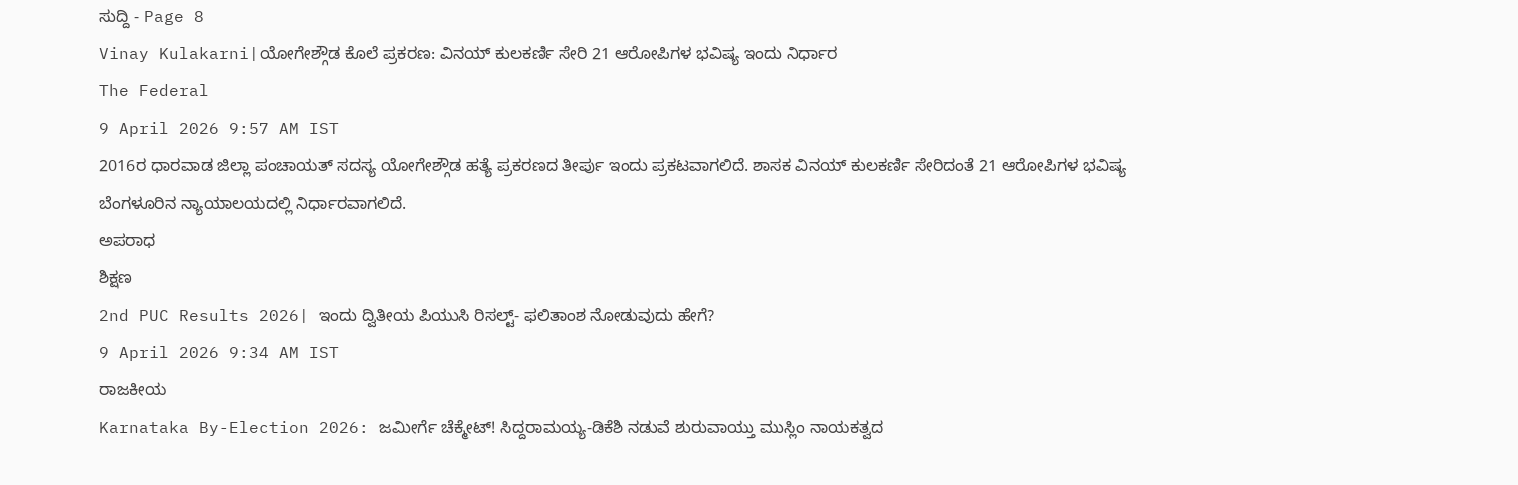ಸುದ್ದಿ - Page 8
Vinay Kulakarni|ಯೋಗೇಶ್ಗೌಡ ಕೊಲೆ ಪ್ರಕರಣ: ವಿನಯ್ ಕುಲಕರ್ಣಿ ಸೇರಿ 21 ಆರೋಪಿಗಳ ಭವಿಷ್ಯ ಇಂದು ನಿರ್ಧಾರ
The Federal
9 April 2026 9:57 AM IST
2016ರ ಧಾರವಾಡ ಜಿಲ್ಲಾ ಪಂಚಾಯತ್ ಸದಸ್ಯ ಯೋಗೇಶ್ಗೌಡ ಹತ್ಯೆ ಪ್ರಕರಣದ ತೀರ್ಪು ಇಂದು ಪ್ರಕಟವಾಗಲಿದೆ. ಶಾಸಕ ವಿನಯ್ ಕುಲಕರ್ಣಿ ಸೇರಿದಂತೆ 21 ಆರೋಪಿಗಳ ಭವಿಷ್ಯ ಬೆಂಗಳೂರಿನ ನ್ಯಾಯಾಲಯದಲ್ಲಿ ನಿರ್ಧಾರವಾಗಲಿದೆ.
ಅಪರಾಧ
ಶಿಕ್ಷಣ
2nd PUC Results 2026| ಇಂದು ದ್ವಿತೀಯ ಪಿಯುಸಿ ರಿಸಲ್ಟ್- ಫಲಿತಾಂಶ ನೋಡುವುದು ಹೇಗೆ?
9 April 2026 9:34 AM IST
ರಾಜಕೀಯ
Karnataka By-Election 2026: ಜಮೀರ್ಗೆ ಚೆಕ್ಮೇಟ್! ಸಿದ್ದರಾಮಯ್ಯ-ಡಿಕೆಶಿ ನಡುವೆ ಶುರುವಾಯ್ತು ಮುಸ್ಲಿಂ ನಾಯಕತ್ವದ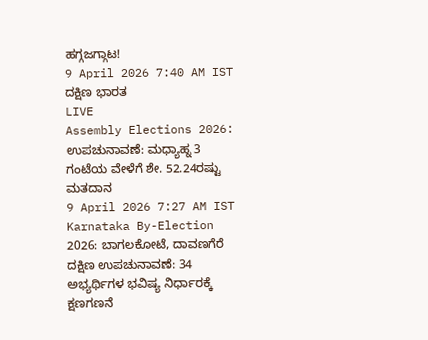ಹಗ್ಗಜಗ್ಗಾಟ!
9 April 2026 7:40 AM IST
ದಕ್ಷಿಣ ಭಾರತ
LIVE
Assembly Elections 2026: ಉಪಚುನಾವಣೆ: ಮಧ್ಯಾಹ್ನ 3 ಗಂಟೆಯ ವೇಳೆಗೆ ಶೇ. 52.24ರಷ್ಟು ಮತದಾನ
9 April 2026 7:27 AM IST
Karnataka By-Election 2026: ಬಾಗಲಕೋಟೆ, ದಾವಣಗೆರೆ ದಕ್ಷಿಣ ಉಪಚುನಾವಣೆ: 34 ಅಭ್ಯರ್ಥಿಗಳ ಭವಿಷ್ಯ ನಿರ್ಧಾರಕ್ಕೆ ಕ್ಷಣಗಣನೆ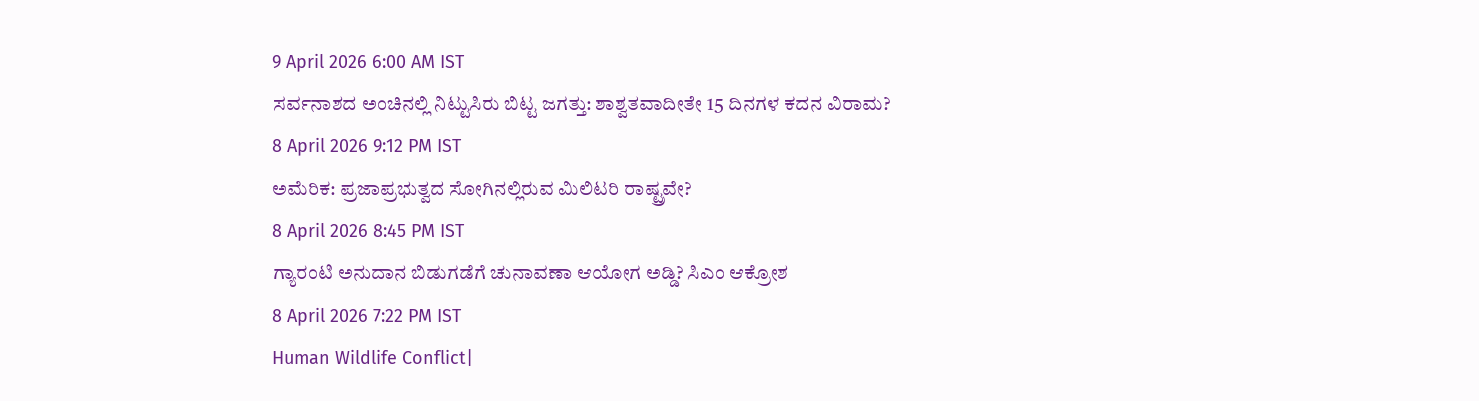9 April 2026 6:00 AM IST
ಸರ್ವನಾಶದ ಅಂಚಿನಲ್ಲಿ ನಿಟ್ಟುಸಿರು ಬಿಟ್ಟ ಜಗತ್ತು: ಶಾಶ್ವತವಾದೀತೇ 15 ದಿನಗಳ ಕದನ ವಿರಾಮ?
8 April 2026 9:12 PM IST
ಅಮೆರಿಕ: ಪ್ರಜಾಪ್ರಭುತ್ವದ ಸೋಗಿನಲ್ಲಿರುವ ಮಿಲಿಟರಿ ರಾಷ್ಟ್ರವೇ?
8 April 2026 8:45 PM IST
ಗ್ಯಾರಂಟಿ ಅನುದಾನ ಬಿಡುಗಡೆಗೆ ಚುನಾವಣಾ ಆಯೋಗ ಅಡ್ಡಿ? ಸಿಎಂ ಆಕ್ರೋಶ
8 April 2026 7:22 PM IST
Human Wildlife Conflict|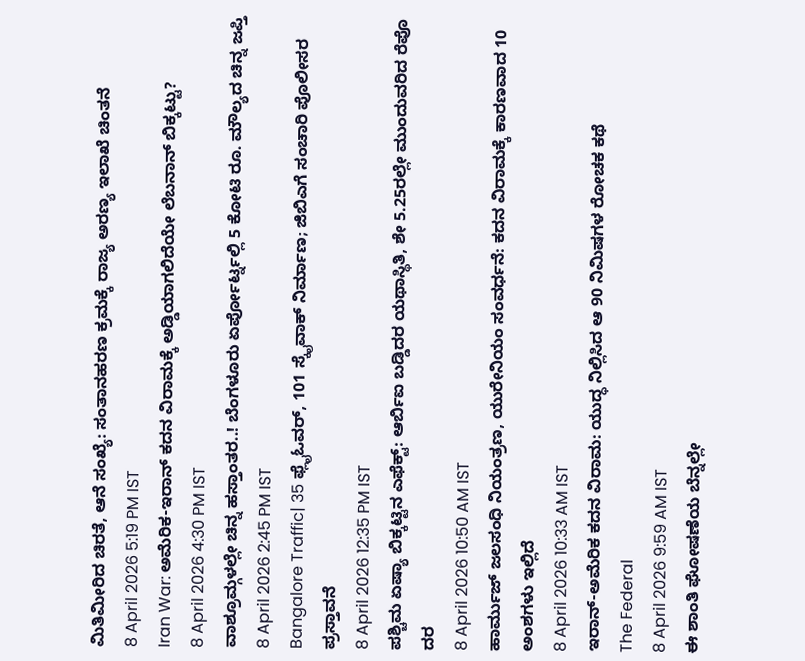ಮಿತಿಮೀರಿದ ಚಿರತೆ, ಆನೆ ಸಂಖ್ಯೆ: ಸಂತಾನಹರಣ ಕ್ರಮಕ್ಕೆ ರಾಜ್ಯ ಅರಣ್ಯ ಇಲಾಖೆ ಚಿಂತನೆ
8 April 2026 5:19 PM IST
Iran War: ಅಮೆರಿಕ-ಇರಾನ್ ಕದನ ವಿರಾಮಕ್ಕೆ ಅಡ್ಡಿಯಾಗಲಿದೆಯೇ ಲೆಬನಾನ್ ಬಿಕ್ಕಟ್ಟು?
8 April 2026 4:30 PM IST
ವಾಶ್ರೂಮ್ಗಳಲ್ಲೇ ಚಿನ್ನ ಹಸ್ತಾಂತರ..! ಬೆಂಗಳೂರು ಏರ್ಪೋರ್ಟ್ನಲ್ಲಿ 5 ಕೋಟಿ ರೂ. ಮೌಲ್ಯದ ಚಿನ್ನ ಜಪ್ತಿ
8 April 2026 2:45 PM IST
Bangalore Traffic| 35 ಫ್ಲೈಓವರ್, 101 ಸ್ಕೈವಾಕ್ ನಿರ್ಮಾಣ; ಜಿಬಿಎಗೆ ಸಂಚಾರಿ ಪೊಲೀಸರ ಪ್ರಸ್ತಾವನೆ
8 April 2026 12:35 PM IST
ಪಶ್ಚಿಮ ಏಷ್ಯಾ ಬಿಕ್ಕಟ್ಟಿನ ಎಫೆಕ್ಟ್: ಆರ್ಬಿಐ ಬಡ್ಡಿದರ ಯಥಾಸ್ಥಿತಿ, ಶೇ 5.25ರಲ್ಲೇ ಮುಂದುವರಿದ ರೆಪೊ ದರ
8 April 2026 10:50 AM IST
ಹಾರ್ಮುಜ್ ಜಲಸಂಧಿ ನಿಯಂತ್ರಣ, ಯುರೇನಿಯಂ ಸಂವರ್ಧನೆ: ಕದನ ವಿರಾಮಕ್ಕೆ ಕಾರಣವಾದ 10 ಅಂಶಗಳು ಇಲ್ಲಿದೆ
8 April 2026 10:33 AM IST
ಇರಾನ್-ಅಮೆರಿಕ ಕದನ ವಿರಾಮ: ಯುದ್ಧ ನಿಲ್ಲಿಸಿದ ಆ 90 ನಿಮಿಷಗಳ ರೋಚಕ ಕಥೆ
The Federal
8 April 2026 9:59 AM IST
ಈ ಶಾಂತಿ ಘೋಷಣೆಯ ಬೆನ್ನಲ್ಲೇ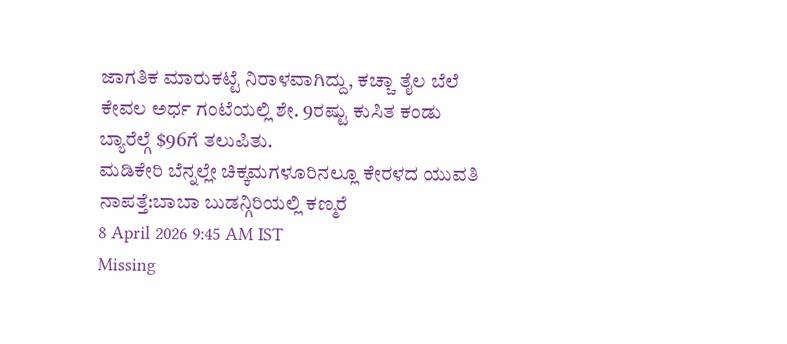ಜಾಗತಿಕ ಮಾರುಕಟ್ಟೆ ನಿರಾಳವಾಗಿದ್ದು, ಕಚ್ಚಾ ತೈಲ ಬೆಲೆ ಕೇವಲ ಅರ್ಧ ಗಂಟೆಯಲ್ಲಿ ಶೇ. 9ರಷ್ಟು ಕುಸಿತ ಕಂಡು ಬ್ಯಾರೆಲ್ಗೆ $96ಗೆ ತಲುಪಿತು.
ಮಡಿಕೇರಿ ಬೆನ್ನಲ್ಲೇ ಚಿಕ್ಕಮಗಳೂರಿನಲ್ಲೂ ಕೇರಳದ ಯುವತಿ ನಾಪತ್ತೆ:ಬಾಬಾ ಬುಡನ್ಗಿರಿಯಲ್ಲಿ ಕಣ್ಮರೆ
8 April 2026 9:45 AM IST
Missing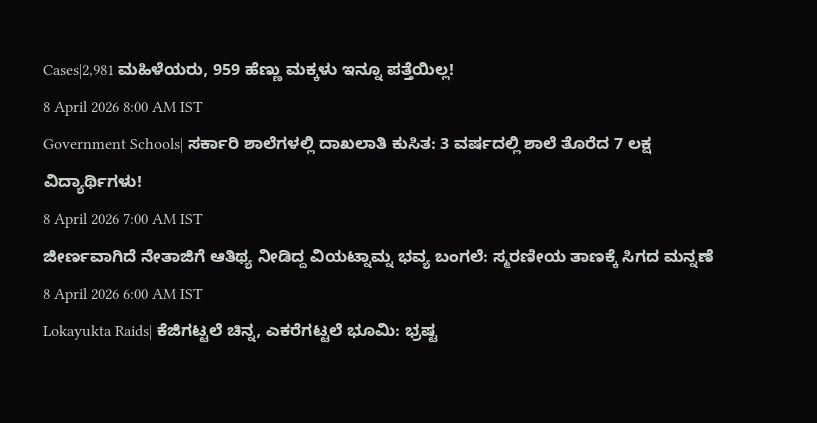Cases|2,981 ಮಹಿಳೆಯರು, 959 ಹೆಣ್ಣು ಮಕ್ಕಳು ಇನ್ನೂ ಪತ್ತೆಯಿಲ್ಲ!
8 April 2026 8:00 AM IST
Government Schools| ಸರ್ಕಾರಿ ಶಾಲೆಗಳಲ್ಲಿ ದಾಖಲಾತಿ ಕುಸಿತ: 3 ವರ್ಷದಲ್ಲಿ ಶಾಲೆ ತೊರೆದ 7 ಲಕ್ಷ ವಿದ್ಯಾರ್ಥಿಗಳು!
8 April 2026 7:00 AM IST
ಜೀರ್ಣವಾಗಿದೆ ನೇತಾಜಿಗೆ ಆತಿಥ್ಯ ನೀಡಿದ್ದ ವಿಯಟ್ನಾಮ್ನ ಭವ್ಯ ಬಂಗಲೆ: ಸ್ಮರಣೀಯ ತಾಣಕ್ಕೆ ಸಿಗದ ಮನ್ನಣೆ
8 April 2026 6:00 AM IST
Lokayukta Raids| ಕೆಜಿಗಟ್ಟಲೆ ಚಿನ್ನ, ಎಕರೆಗಟ್ಟಲೆ ಭೂಮಿ: ಭ್ರಷ್ಟ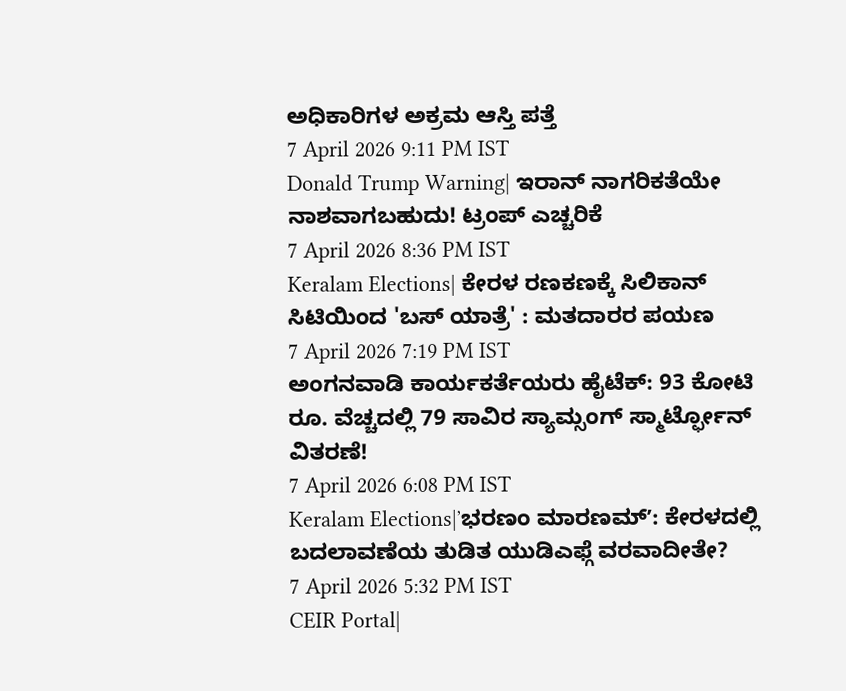ಅಧಿಕಾರಿಗಳ ಅಕ್ರಮ ಆಸ್ತಿ ಪತ್ತೆ
7 April 2026 9:11 PM IST
Donald Trump Warning| ಇರಾನ್ ನಾಗರಿಕತೆಯೇ ನಾಶವಾಗಬಹುದು! ಟ್ರಂಪ್ ಎಚ್ಚರಿಕೆ
7 April 2026 8:36 PM IST
Keralam Elections| ಕೇರಳ ರಣಕಣಕ್ಕೆ ಸಿಲಿಕಾನ್ ಸಿಟಿಯಿಂದ 'ಬಸ್ ಯಾತ್ರೆ' : ಮತದಾರರ ಪಯಣ
7 April 2026 7:19 PM IST
ಅಂಗನವಾಡಿ ಕಾರ್ಯಕರ್ತೆಯರು ಹೈಟೆಕ್: 93 ಕೋಟಿ ರೂ. ವೆಚ್ಚದಲ್ಲಿ 79 ಸಾವಿರ ಸ್ಯಾಮ್ಸಂಗ್ ಸ್ಮಾರ್ಟ್ಫೋನ್ ವಿತರಣೆ!
7 April 2026 6:08 PM IST
Keralam Elections|ʼಭರಣಂ ಮಾರಣಮ್ʼ: ಕೇರಳದಲ್ಲಿ ಬದಲಾವಣೆಯ ತುಡಿತ ಯುಡಿಎಫ್ಗೆ ವರವಾದೀತೇ?
7 April 2026 5:32 PM IST
CEIR Portal|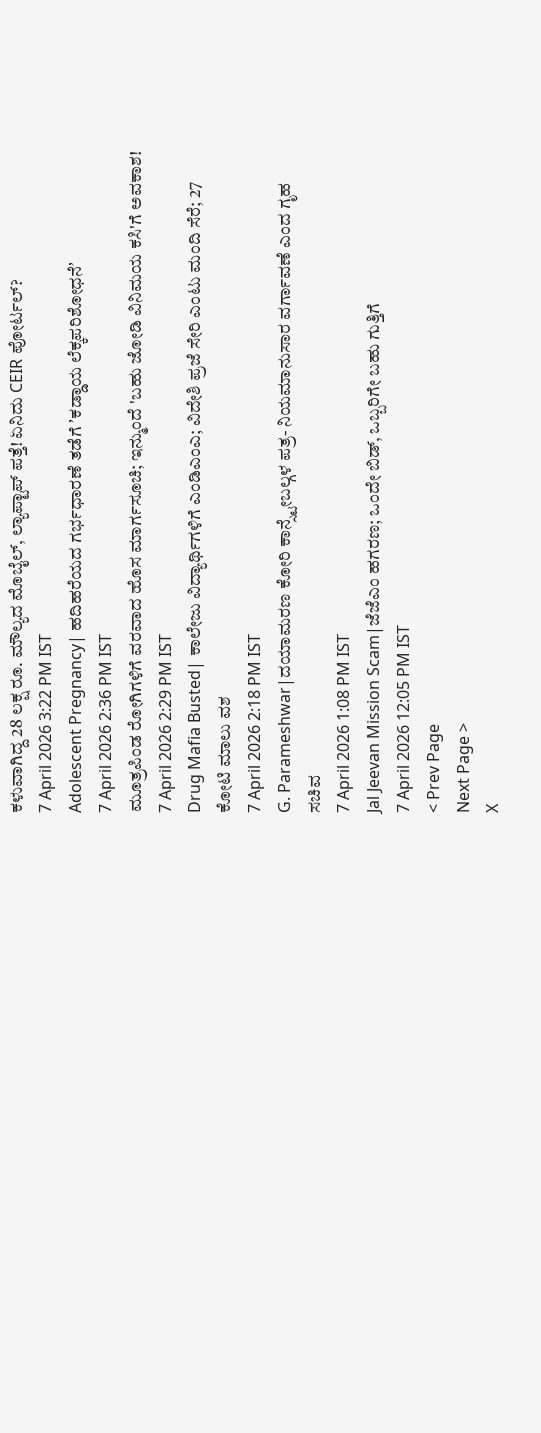ಕಳುವಾಗಿದ್ದ 28 ಲಕ್ಷ ರೂ. ಮೌಲ್ಯದ ಮೊಬೈಲ್, ಲ್ಯಾಪ್ಟಾಪ್ ಪತ್ತೆ! ಏನಿದು CEIR ಪೋರ್ಟಲ್?
7 April 2026 3:22 PM IST
Adolescent Pregnancy| ಹದಿಹರೆಯದ ಗರ್ಭಧಾರಣೆ ತಡೆಗೆ ʼಕಡ್ಡಾಯ ಲೆಕ್ಕಪರಿಶೋಧನೆʼ
7 April 2026 2:36 PM IST
ಮೂತ್ರಪಿಂಡ ರೋಗಿಗಳಿಗೆ ವರವಾದ ಹೊಸ ಮಾರ್ಗಸೂಚಿ; ಇನ್ಮುಂದೆ 'ಬಹು ಜೋಡಿ ವಿನಿಮಯ ಕಸಿ'ಗೆ ಅವಕಾಶ!
7 April 2026 2:29 PM IST
Drug Mafia Busted| ಕಾಲೇಜು ವಿದ್ಯಾರ್ಥಿಗಳಿಗೆ ಎಂಡಿಎಂಎ; ವಿದೇಶಿ ಪ್ರಜೆ ಸೇರಿ ಎಂಟು ಮಂದಿ ಸೆರೆ; 27 ಕೋಟಿ ಮಾಲು ವಶ
7 April 2026 2:18 PM IST
G. Parameshwar|ದಯಾಮರಣ ಕೋರಿ ಕಾನ್ಸ್ಟೇಬಲ್ಗಳ ಪತ್ರ- ನಿಯಮಾನುಸಾರ ವರ್ಗಾವಣೆ ಎಂದ ಗೃಹ ಸಚಿವ
7 April 2026 1:08 PM IST
Jal Jeevan Mission Scam|ಜೆಜೆಎಂ ಹಗರಣ; ಒಂದೇ ಬಿಡ್, ಒಬ್ಬರಿಗೇ ಬಹು ಗುತ್ತಿಗೆ
7 April 2026 12:05 PM IST
< Prev Page
Next Page >
X